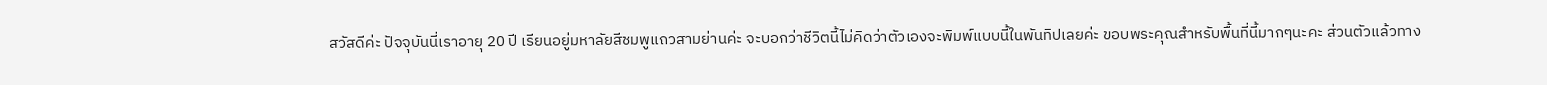สวัสดีค่ะ ปัจจุบันนี่เราอายุ 20 ปี เรียนอยู่มหาลัยสีชมพูแถวสามย่านค่ะ จะบอกว่าชีวิตนี้ไม่คิดว่าตัวเองจะพิมพ์แบบนี้ในพันทิปเลยค่ะ ขอบพระคุณสำหรับพื้นที่นี้มากๆนะคะ ส่วนตัวแล้วทาง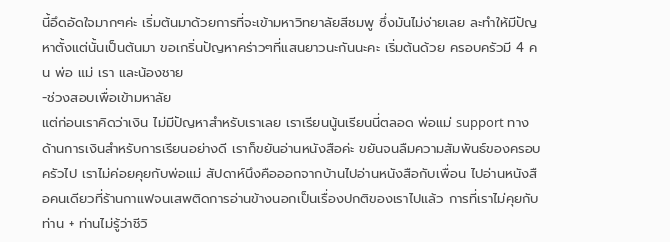นี้อึดอัดใจมากๆค่ะ เริ่มต้นมาด้วยการที่จะเข้ามหาวิทยาลัยสีชมพู ซึ่งมันไม่ง่ายเลย ละทำให้มีปัญหาตั้งแต่นั้นเป็นต้นมา ขอเกริ่นปัญหาคร่าวๆที่แสนยาวนะกันนะคะ เริ่มต้นด้วย ครอบครัวมี 4 คน พ่อ แม่ เรา และน้องชาย
-ช่วงสอบเพื่อเข้ามหาลัย
แต่ก่อนเราคิดว่าเงิน ไม่มีปัญหาสำหรับเราเลย เราเรียนนู้นเรียนนี่ตลอด พ่อแม่ support ทางด้านการเงินสำหรับการเรียนอย่างดี เราก็ขยันอ่านหนังสือค่ะ ขยันจนลืมความสัมพันธ์ของครอบครัวไป เราไม่ค่อยคุยกับพ่อแม่ สัปดาห์นึงคือออกจากบ้านไปอ่านหนังสือกับเพื่อน ไปอ่านหนังสือคนเดียวที่ร้านกาแฟจนเสพติดการอ่านข้างนอกเป็นเรื่องปกติของเราไปแล้ว การที่เราไม่คุยกับท่าน + ท่านไม่รู้ว่าชีวิ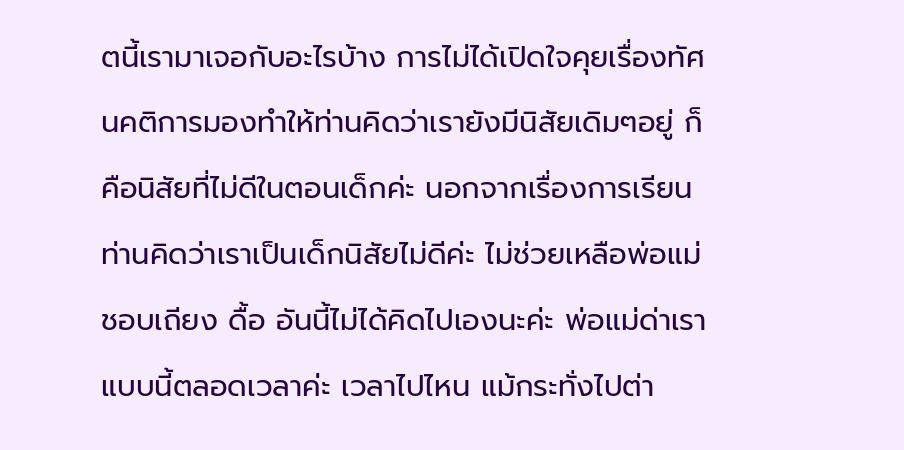ตนี้เรามาเจอกับอะไรบ้าง การไม่ได้เปิดใจคุยเรื่องทัศนคติการมองทำให้ท่านคิดว่าเรายังมีนิสัยเดิมๆอยู่ ก็คือนิสัยที่ไม่ดีในตอนเด็กค่ะ นอกจากเรื่องการเรียน ท่านคิดว่าเราเป็นเด็กนิสัยไม่ดีค่ะ ไม่ช่วยเหลือพ่อแม่ ชอบเถียง ดื้อ อันนี้ไม่ได้คิดไปเองนะค่ะ พ่อแม่ด่าเราแบบนี้ตลอดเวลาค่ะ เวลาไปไหน แม้กระทั่งไปต่า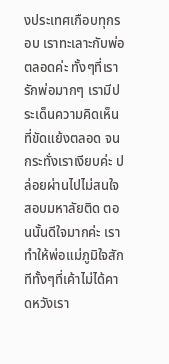งประเทศเกือบทุกรอบ เราทะเลาะกับพ่อตลอดค่ะ ทั้งๆที่เรารักพ่อมากๆ เรามีประเด็นความคิดเห็นที่ขัดแย้งตลอด จนกระทั่งเราเงียบค่ะ ปล่อยผ่านไปไม่สนใจ สอบมหาลัยติด ตอนนั้นดีใจมากค่ะ เราทำให้พ่อแม่ภูมิใจสักทีทั้งๆที่เค้าไม่ได้คาดหวังเรา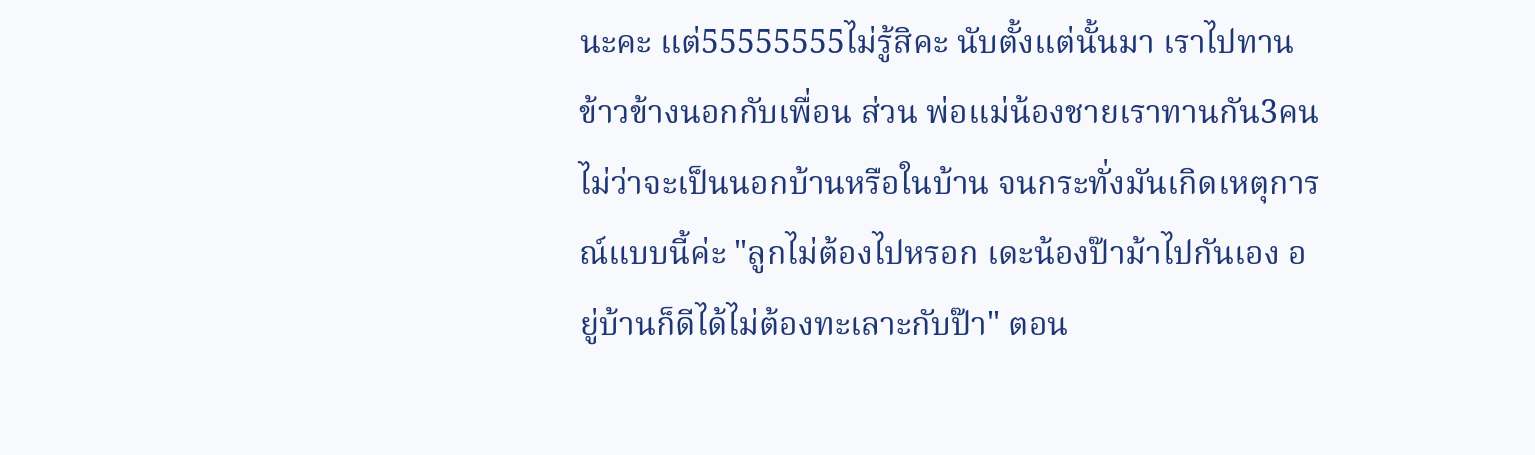นะคะ แต่55555555ไม่รู้สิคะ นับตั้งแต่นั้นมา เราไปทานข้าวข้างนอกกับเพื่อน ส่วน พ่อแม่น้องชายเราทานกัน3คนไม่ว่าจะเป็นนอกบ้านหรือในบ้าน จนกระทั่งมันเกิดเหตุการณ์แบบนี้ค่ะ "ลูกไม่ต้องไปหรอก เดะน้องป๊าม้าไปกันเอง อยู่บ้านก็ดีได้ไม่ต้องทะเลาะกับป๊า" ตอน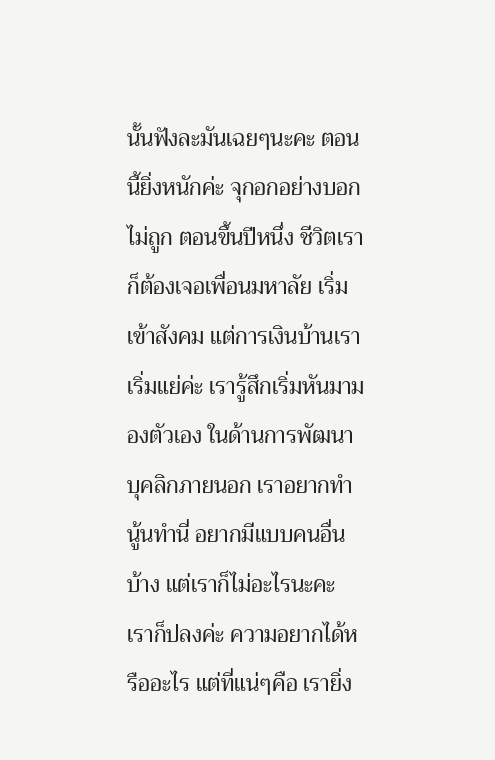นั้นฟังละมันเฉยๆนะคะ ตอนนี้ยิ่งหนักค่ะ จุกอกอย่างบอกไม่ถูก ตอนขึ้นปีหนึ่ง ชีวิตเราก็ต้องเจอเพื่อนมหาลัย เริ่มเข้าสังคม แต่การเงินบ้านเราเริ่มแย่ค่ะ เรารู้สึกเริ่มหันมามองตัวเอง ในด้านการพัฒนาบุคลิกภายนอก เราอยากทำนู้นทำนี่ อยากมีแบบคนอื่นบ้าง แต่เราก็ไม่อะไรนะคะ เราก็ปลงค่ะ ความอยากได้หรืออะไร แต่ที่แน่ๆคือ เรายิ่ง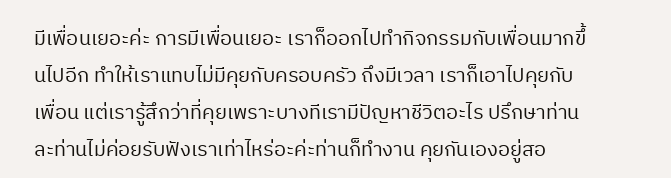มีเพื่อนเยอะค่ะ การมีเพื่อนเยอะ เราก็ออกไปทำกิจกรรมกับเพื่อนมากขึ้นไปอีก ทำให้เราแทบไม่มีคุยกับครอบครัว ถึงมีเวลา เราก็เอาไปคุยกับเพื่อน แต่เรารู้สึกว่าที่คุยเพราะบางทีเรามีปัญหาชีวิตอะไร ปรึกษาท่านละท่านไม่ค่อยรับฟังเราเท่าไหร่อะค่ะท่านก็ทำงาน คุยกันเองอยู่สอ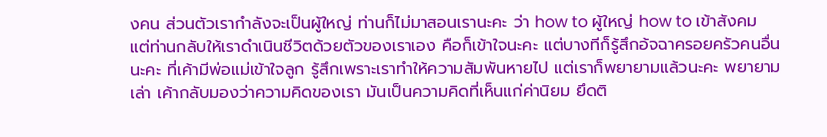งคน ส่วนตัวเรากำลังจะเป็นผู้ใหญ่ ท่านก็ไม่มาสอนเรานะคะ ว่า how to ผู้ใหญ่ how to เข้าสังคม แต่ท่านกลับให้เราดำเนินชีวิตด้วยตัวของเราเอง คือก็เข้าใจนะคะ แต่บางทีก็รู้สึกอ้จฉาครอยครัวคนอื่นนะคะ ที่เค้ามีพ่อแม่เข้าใจลูก รู้สึกเพราะเราทำให้ความสัมพันหายไป แต่เราก็พยายามแล้วนะคะ พยายามเล่า เค้ากลับมองว่าความคิดของเรา มันเป็นความคิดที่เห็นแก่ค่านิยม ยึดติ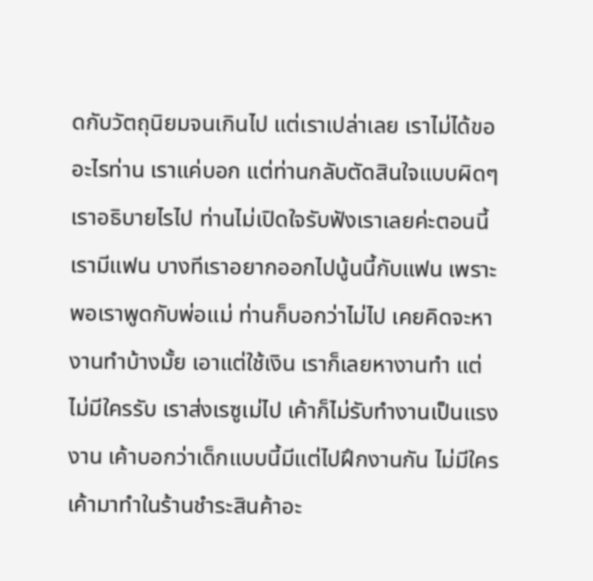ดกับวัตถุนิยมจนเกินไป แต่เราเปล่าเลย เราไม่ได้ขออะไรท่าน เราแค่บอก แต่ท่านกลับตัดสินใจแบบผิดๆ เราอธิบายไรไป ท่านไม่เปิดใจรับฟังเราเลยค่ะตอนนี้เรามีแฟน บางทีเราอยากออกไปนู้นนี้กับแฟน เพราะพอเราพูดกับพ่อแม่ ท่านก็บอกว่าไม่ไป เคยคิดจะหางานทำบ้างมั้ย เอาแต่ใช้เงิน เราก็เลยหางานทำ แต่ไม่มีใครรับ เราส่งเรซูเม่ไป เค้าก็ไม่รับทำงานเป็นแรงงาน เค้าบอกว่าเด็กแบบนี้มีแต่ไปฝึกงานกัน ไม่มีใครเค้ามาทำในร้านชำระสินค้าอะ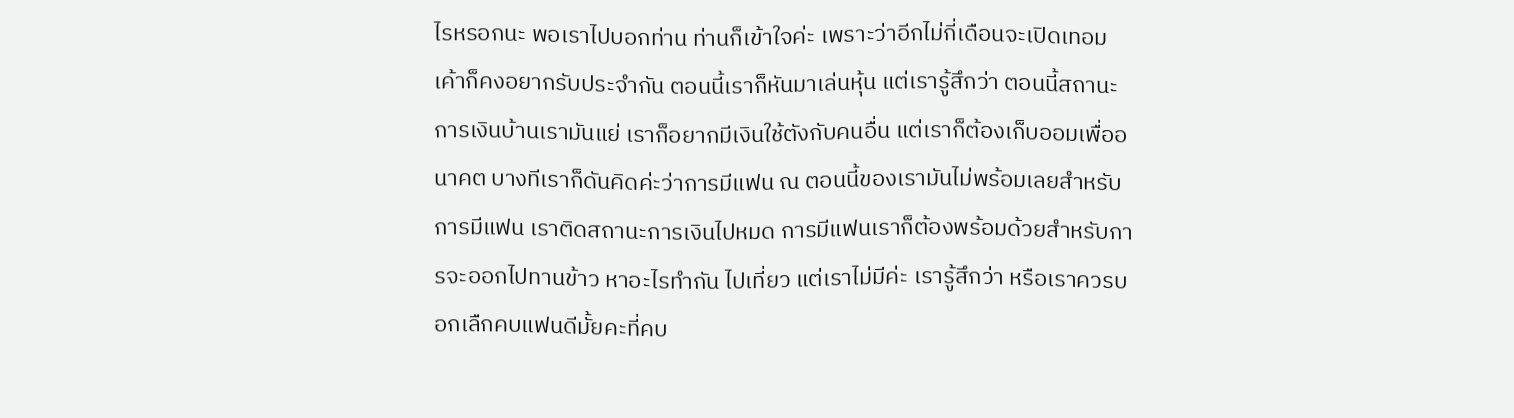ไรหรอกนะ พอเราไปบอกท่าน ท่านก็เข้าใจค่ะ เพราะว่าอีกไม่กี่เดือนจะเปิดเทอม เค้าก็คงอยากรับประจำกัน ตอนนี้เราก็หันมาเล่นหุ้น แต่เรารู้สึกว่า ตอนนี้สถานะการเงินบ้านเรามันแย่ เราก็อยากมีเงินใช้ตังกับคนอื่น แต่เราก็ต้องเก็บออมเพื่ออนาคต บางทีเราก็ดันคิดค่ะว่าการมีแฟน ณ ตอนนี้ของเรามันไม่พร้อมเลยสำหรับการมีแฟน เราติดสถานะการเงินไปหมด การมีแฟนเราก็ต้องพร้อมด้วยสำหรับการจะออกไปทานข้าว หาอะไรทำกัน ไปเที่ยว แต่เราไม่มีค่ะ เรารู้สึกว่า หรือเราควรบอกเลืกคบแฟนดีมั้ยคะที่คบ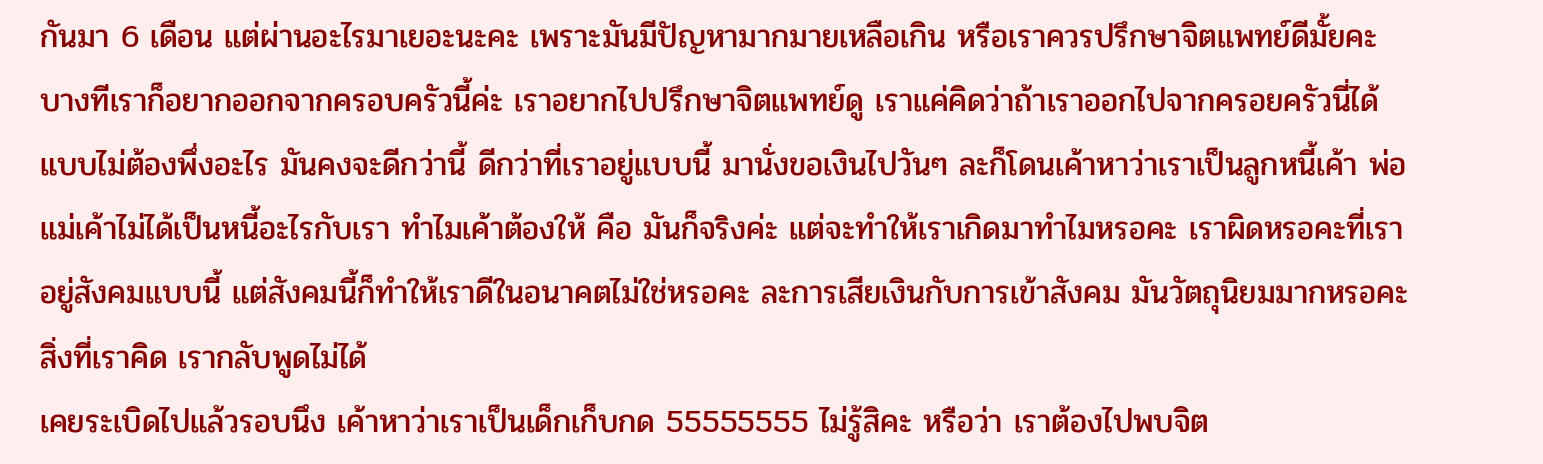กันมา 6 เดือน แต่ผ่านอะไรมาเยอะนะคะ เพราะมันมีปัญหามากมายเหลือเกิน หรือเราควรปรึกษาจิตแพทย์ดีมั้ยคะ บางทีเราก็อยากออกจากครอบครัวนี้ค่ะ เราอยากไปปรึกษาจิตแพทย์ดู เราแค่คิดว่าถ้าเราออกไปจากครอยครัวนี่ได้ แบบไม่ต้องพึ่งอะไร มันคงจะดีกว่านี้ ดีกว่าที่เราอยู่แบบนี้ มานั่งขอเงินไปวันๆ ละก็โดนเค้าหาว่าเราเป็นลูกหนี้เค้า พ่อแม่เค้าไม่ได้เป็นหนี้อะไรกับเรา ทำไมเค้าต้องให้ คือ มันก็จริงค่ะ แต่จะทำให้เราเกิดมาทำไมหรอคะ เราผิดหรอคะที่เราอยู่สังคมแบบนี้ แต่สังคมนี้ก็ทำให้เราดีในอนาคตไม่ใช่หรอคะ ละการเสียเงินกับการเข้าสังคม มันวัตถุนิยมมากหรอคะ สิ่งที่เราคิด เรากลับพูดไม่ได้
เคยระเบิดไปแล้วรอบนึง เค้าหาว่าเราเป็นเด็กเก็บกด 55555555 ไม่รู้สิคะ หรือว่า เราต้องไปพบจิต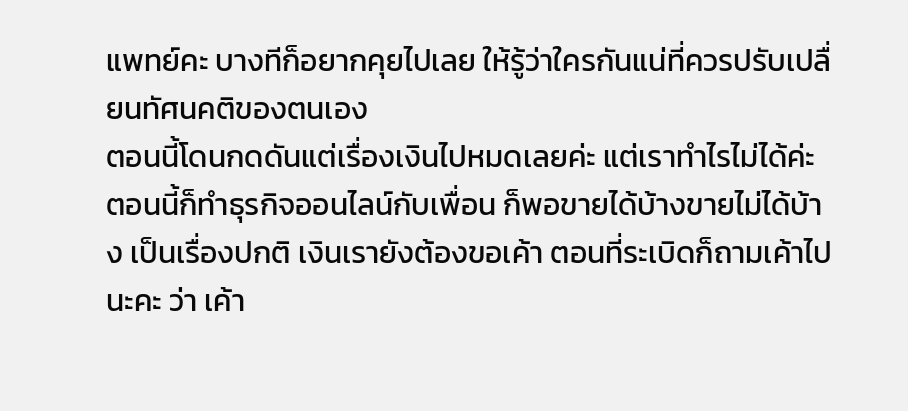แพทย์คะ บางทีก็อยากคุยไปเลย ให้รู้ว่าใครกันแน่ที่ควรปรับเปลื่ยนทัศนคติของตนเอง
ตอนนี้โดนกดดันแต่เรื่องเงินไปหมดเลยค่ะ แต่เราทำไรไม่ได้ค่ะ ตอนนี้ก็ทำธุรกิจออนไลน์กับเพื่อน ก็พอขายได้บ้างขายไม่ได้บ้าง เป็นเรื่องปกติ เงินเรายังต้องขอเค้า ตอนที่ระเบิดก็ถามเค้าไปนะคะ ว่า เค้า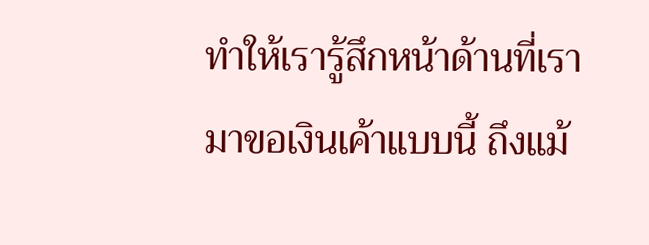ทำให้เรารู้สึกหน้าด้านที่เรามาขอเงินเค้าแบบนี้ ถึงแม้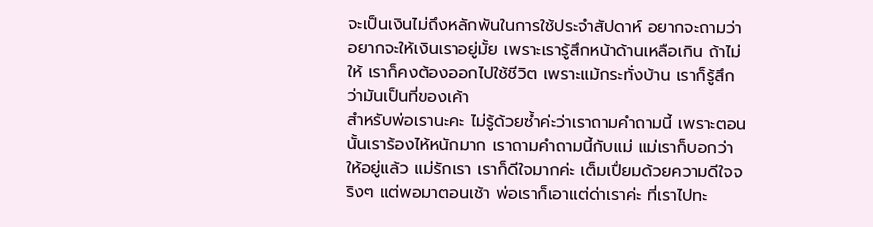จะเป็นเงินไม่ถึงหลักพันในการใช้ประจำสัปดาห์ อยากจะถามว่า อยากจะให้เงินเราอยู่มั้ย เพราะเรารู้สึกหน้าด้านเหลือเกิน ถ้าไม่ให้ เราก็คงต้องออกไปใช้ชีวิต เพราะแม้กระทั่งบ้าน เราก็รู้สึกว่ามันเป็นที่ของเค้า
สำหรับพ่อเรานะคะ ไม่รู้ด้วยซ้ำค่ะว่าเราถามคำถามนี้ เพราะตอนนั้นเราร้องไห้หนักมาก เราถามคำถามนี้กับแม่ แม่เราก็บอกว่าให้อยู่แล้ว แม่รักเรา เราก็ดีใจมากค่ะ เต็มเปื่ยมด้วยความดีใจจริงๆ แต่พอมาตอนเช้า พ่อเราก็เอาแต่ด่าเราค่ะ ที่เราไปทะ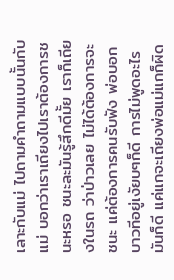เลาะกับแม่ ไปถามคำถามแบบนั้นกับแม่ บอกว่าเราเถียงไปเราต้องการชนะหรอ ชนะละมันรู้สึกดีมั้ย เราก็เถียงในรถ ว่าป่าวเลย ไม่ได้ต้องการจะชนะ แค่ต้องการคนรับฟัง พ่อบอกบาวทีอยู่เงัยบๆก็ดี การไม่พูดอะไรมันก็ดี แค่แกจะเถียงพ่อแม่แกก็ผิด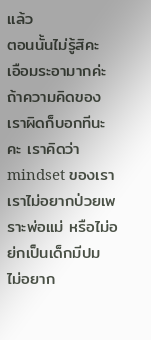แล้ว
ตอนนั้นไม่รู้สิคะ เอือมระอามากค่ะ ถ้าความคิดของเราผิดก็บอกทีนะคะ เราคิดว่า mindset ของเราเราไม่อยากป่วยเพราะพ่อแม่ หรือไม่อย่กเป็นเด็กมีปม ไม่อยาก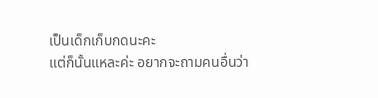เป็นเด็กเก็บกดนะคะ
แต่ก็นั้นแหละค่ะ อยากจะถามคนอื่นว่า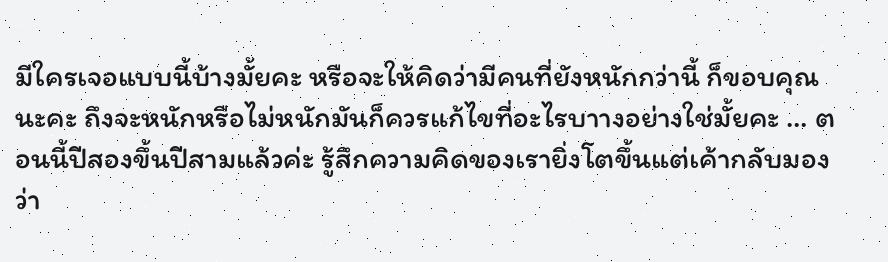มีใครเจอแบบนี้บ้างมั้ยคะ หรือจะให้คิดว่ามีคนที่ยังหนักกว่านี้ ก็ขอบคุณนะคะ ถึงจะหนักหรือไม่หนักมันก็ควรแก้ไขที่อะไรบาางอย่างใช่มั้ยคะ … ตอนนี้ปีสองขึ้นปีสามแล้วค่ะ รู้สึกความคิดของเรายิ่งโตขึ้นแต่เค้ากลับมองว่า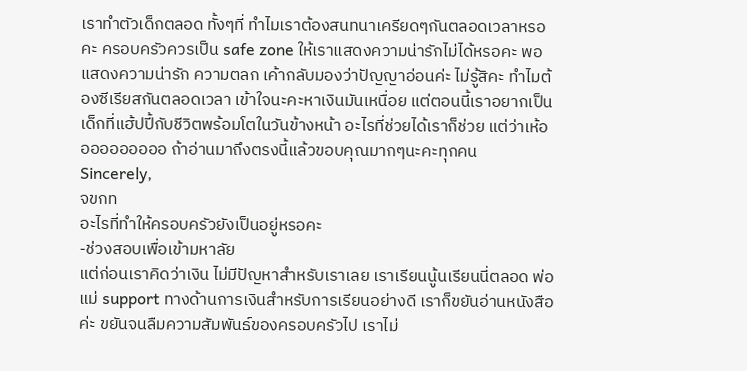เราทำตัวเด็กตลอด ทั้งๆที่ ทำไมเราต้องสนทนาเครียดๆกันตลอดเวลาหรอคะ ครอบครัวควรเป็น safe zone ให้เราแสดงความน่ารักไม่ได้หรอคะ พอแสดงความน่ารัก ความตลก เค้ากลับมองว่าปัญญาอ่อนค่ะ ไม่รู้สิคะ ทำไมต้องซีเรียสกันตลอดเวลา เข้าใจนะคะหาเงินมันเหนื่อย แต่ตอนนี้เราอยากเป็นเด็กที่แฮ้ปปี้กับชีวิตพร้อมโตในวันข้างหน้า อะไรที่ช่วยได้เราก็ช่วย แต่ว่าเห้ออออออออออ ถ้าอ่านมาถึงตรงนี้แล้วขอบคุณมากๆนะคะทุกคน
Sincerely,
จขกท
อะไรที่ทำให้ครอบครัวยังเป็นอยู่หรอคะ
-ช่วงสอบเพื่อเข้ามหาลัย
แต่ก่อนเราคิดว่าเงิน ไม่มีปัญหาสำหรับเราเลย เราเรียนนู้นเรียนนี่ตลอด พ่อแม่ support ทางด้านการเงินสำหรับการเรียนอย่างดี เราก็ขยันอ่านหนังสือค่ะ ขยันจนลืมความสัมพันธ์ของครอบครัวไป เราไม่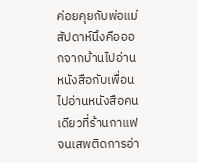ค่อยคุยกับพ่อแม่ สัปดาห์นึงคือออกจากบ้านไปอ่านหนังสือกับเพื่อน ไปอ่านหนังสือคนเดียวที่ร้านกาแฟจนเสพติดการอ่า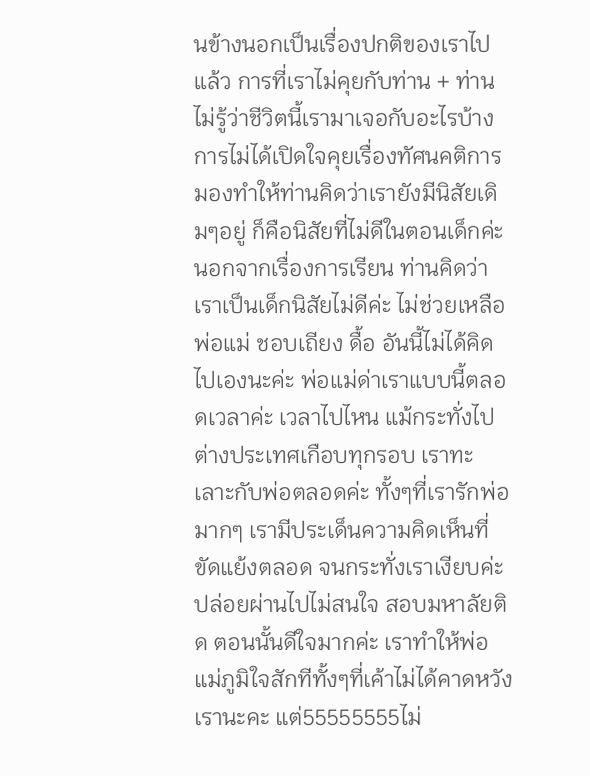นข้างนอกเป็นเรื่องปกติของเราไปแล้ว การที่เราไม่คุยกับท่าน + ท่านไม่รู้ว่าชีวิตนี้เรามาเจอกับอะไรบ้าง การไม่ได้เปิดใจคุยเรื่องทัศนคติการมองทำให้ท่านคิดว่าเรายังมีนิสัยเดิมๆอยู่ ก็คือนิสัยที่ไม่ดีในตอนเด็กค่ะ นอกจากเรื่องการเรียน ท่านคิดว่าเราเป็นเด็กนิสัยไม่ดีค่ะ ไม่ช่วยเหลือพ่อแม่ ชอบเถียง ดื้อ อันนี้ไม่ได้คิดไปเองนะค่ะ พ่อแม่ด่าเราแบบนี้ตลอดเวลาค่ะ เวลาไปไหน แม้กระทั่งไปต่างประเทศเกือบทุกรอบ เราทะเลาะกับพ่อตลอดค่ะ ทั้งๆที่เรารักพ่อมากๆ เรามีประเด็นความคิดเห็นที่ขัดแย้งตลอด จนกระทั่งเราเงียบค่ะ ปล่อยผ่านไปไม่สนใจ สอบมหาลัยติด ตอนนั้นดีใจมากค่ะ เราทำให้พ่อแม่ภูมิใจสักทีทั้งๆที่เค้าไม่ได้คาดหวังเรานะคะ แต่55555555ไม่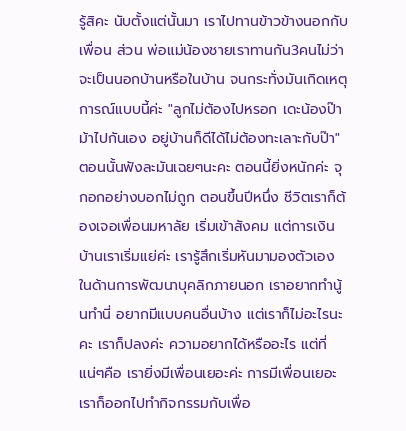รู้สิคะ นับตั้งแต่นั้นมา เราไปทานข้าวข้างนอกกับเพื่อน ส่วน พ่อแม่น้องชายเราทานกัน3คนไม่ว่าจะเป็นนอกบ้านหรือในบ้าน จนกระทั่งมันเกิดเหตุการณ์แบบนี้ค่ะ "ลูกไม่ต้องไปหรอก เดะน้องป๊าม้าไปกันเอง อยู่บ้านก็ดีได้ไม่ต้องทะเลาะกับป๊า" ตอนนั้นฟังละมันเฉยๆนะคะ ตอนนี้ยิ่งหนักค่ะ จุกอกอย่างบอกไม่ถูก ตอนขึ้นปีหนึ่ง ชีวิตเราก็ต้องเจอเพื่อนมหาลัย เริ่มเข้าสังคม แต่การเงินบ้านเราเริ่มแย่ค่ะ เรารู้สึกเริ่มหันมามองตัวเอง ในด้านการพัฒนาบุคลิกภายนอก เราอยากทำนู้นทำนี่ อยากมีแบบคนอื่นบ้าง แต่เราก็ไม่อะไรนะคะ เราก็ปลงค่ะ ความอยากได้หรืออะไร แต่ที่แน่ๆคือ เรายิ่งมีเพื่อนเยอะค่ะ การมีเพื่อนเยอะ เราก็ออกไปทำกิจกรรมกับเพื่อ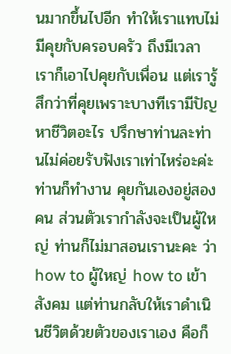นมากขึ้นไปอีก ทำให้เราแทบไม่มีคุยกับครอบครัว ถึงมีเวลา เราก็เอาไปคุยกับเพื่อน แต่เรารู้สึกว่าที่คุยเพราะบางทีเรามีปัญหาชีวิตอะไร ปรึกษาท่านละท่านไม่ค่อยรับฟังเราเท่าไหร่อะค่ะท่านก็ทำงาน คุยกันเองอยู่สองคน ส่วนตัวเรากำลังจะเป็นผู้ใหญ่ ท่านก็ไม่มาสอนเรานะคะ ว่า how to ผู้ใหญ่ how to เข้าสังคม แต่ท่านกลับให้เราดำเนินชีวิตด้วยตัวของเราเอง คือก็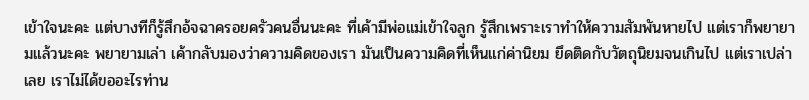เข้าใจนะคะ แต่บางทีก็รู้สึกอ้จฉาครอยครัวคนอื่นนะคะ ที่เค้ามีพ่อแม่เข้าใจลูก รู้สึกเพราะเราทำให้ความสัมพันหายไป แต่เราก็พยายามแล้วนะคะ พยายามเล่า เค้ากลับมองว่าความคิดของเรา มันเป็นความคิดที่เห็นแก่ค่านิยม ยึดติดกับวัตถุนิยมจนเกินไป แต่เราเปล่าเลย เราไม่ได้ขออะไรท่าน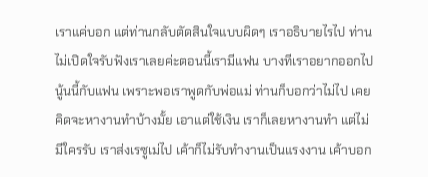เราแค่บอก แต่ท่านกลับตัดสินใจแบบผิดๆ เราอธิบายไรไป ท่านไม่เปิดใจรับฟังเราเลยค่ะตอนนี้เรามีแฟน บางทีเราอยากออกไปนู้นนี้กับแฟน เพราะพอเราพูดกับพ่อแม่ ท่านก็บอกว่าไม่ไป เคยคิดจะหางานทำบ้างมั้ย เอาแต่ใช้เงิน เราก็เลยหางานทำ แต่ไม่มีใครรับ เราส่งเรซูเม่ไป เค้าก็ไม่รับทำงานเป็นแรงงาน เค้าบอก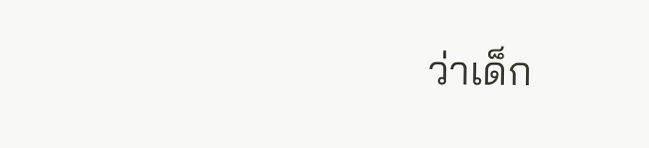ว่าเด็ก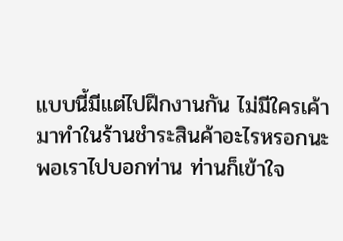แบบนี้มีแต่ไปฝึกงานกัน ไม่มีใครเค้ามาทำในร้านชำระสินค้าอะไรหรอกนะ พอเราไปบอกท่าน ท่านก็เข้าใจ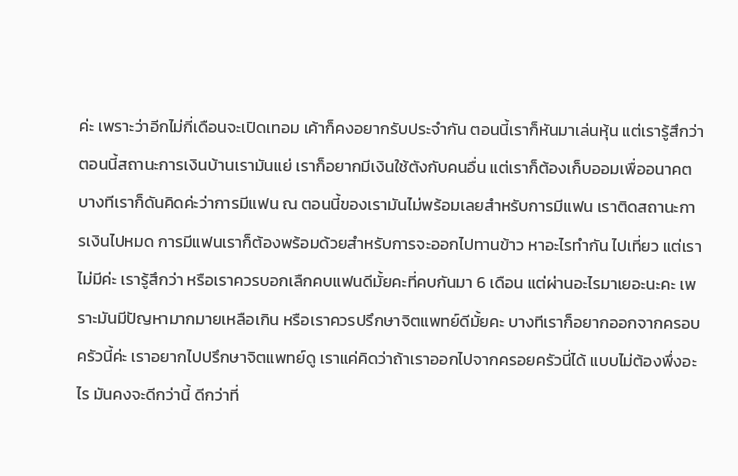ค่ะ เพราะว่าอีกไม่กี่เดือนจะเปิดเทอม เค้าก็คงอยากรับประจำกัน ตอนนี้เราก็หันมาเล่นหุ้น แต่เรารู้สึกว่า ตอนนี้สถานะการเงินบ้านเรามันแย่ เราก็อยากมีเงินใช้ตังกับคนอื่น แต่เราก็ต้องเก็บออมเพื่ออนาคต บางทีเราก็ดันคิดค่ะว่าการมีแฟน ณ ตอนนี้ของเรามันไม่พร้อมเลยสำหรับการมีแฟน เราติดสถานะการเงินไปหมด การมีแฟนเราก็ต้องพร้อมด้วยสำหรับการจะออกไปทานข้าว หาอะไรทำกัน ไปเที่ยว แต่เราไม่มีค่ะ เรารู้สึกว่า หรือเราควรบอกเลืกคบแฟนดีมั้ยคะที่คบกันมา 6 เดือน แต่ผ่านอะไรมาเยอะนะคะ เพราะมันมีปัญหามากมายเหลือเกิน หรือเราควรปรึกษาจิตแพทย์ดีมั้ยคะ บางทีเราก็อยากออกจากครอบครัวนี้ค่ะ เราอยากไปปรึกษาจิตแพทย์ดู เราแค่คิดว่าถ้าเราออกไปจากครอยครัวนี่ได้ แบบไม่ต้องพึ่งอะไร มันคงจะดีกว่านี้ ดีกว่าที่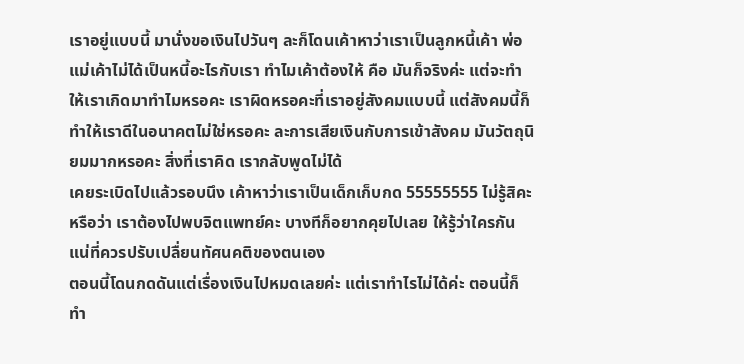เราอยู่แบบนี้ มานั่งขอเงินไปวันๆ ละก็โดนเค้าหาว่าเราเป็นลูกหนี้เค้า พ่อแม่เค้าไม่ได้เป็นหนี้อะไรกับเรา ทำไมเค้าต้องให้ คือ มันก็จริงค่ะ แต่จะทำให้เราเกิดมาทำไมหรอคะ เราผิดหรอคะที่เราอยู่สังคมแบบนี้ แต่สังคมนี้ก็ทำให้เราดีในอนาคตไม่ใช่หรอคะ ละการเสียเงินกับการเข้าสังคม มันวัตถุนิยมมากหรอคะ สิ่งที่เราคิด เรากลับพูดไม่ได้
เคยระเบิดไปแล้วรอบนึง เค้าหาว่าเราเป็นเด็กเก็บกด 55555555 ไม่รู้สิคะ หรือว่า เราต้องไปพบจิตแพทย์คะ บางทีก็อยากคุยไปเลย ให้รู้ว่าใครกันแน่ที่ควรปรับเปลื่ยนทัศนคติของตนเอง
ตอนนี้โดนกดดันแต่เรื่องเงินไปหมดเลยค่ะ แต่เราทำไรไม่ได้ค่ะ ตอนนี้ก็ทำ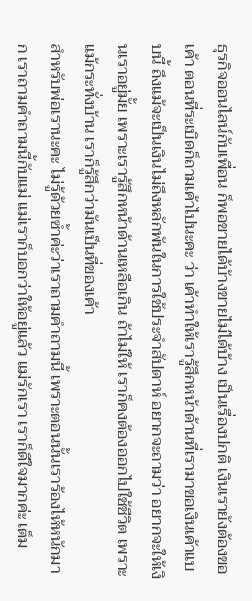ธุรกิจออนไลน์กับเพื่อน ก็พอขายได้บ้างขายไม่ได้บ้าง เป็นเรื่องปกติ เงินเรายังต้องขอเค้า ตอนที่ระเบิดก็ถามเค้าไปนะคะ ว่า เค้าทำให้เรารู้สึกหน้าด้านที่เรามาขอเงินเค้าแบบนี้ ถึงแม้จะเป็นเงินไม่ถึงหลักพันในการใช้ประจำสัปดาห์ อยากจะถามว่า อยากจะให้เงินเราอยู่มั้ย เพราะเรารู้สึกหน้าด้านเหลือเกิน ถ้าไม่ให้ เราก็คงต้องออกไปใช้ชีวิต เพราะแม้กระทั่งบ้าน เราก็รู้สึกว่ามันเป็นที่ของเค้า
สำหรับพ่อเรานะคะ ไม่รู้ด้วยซ้ำค่ะว่าเราถามคำถามนี้ เพราะตอนนั้นเราร้องไห้หนักมาก เราถามคำถามนี้กับแม่ แม่เราก็บอกว่าให้อยู่แล้ว แม่รักเรา เราก็ดีใจมากค่ะ เต็ม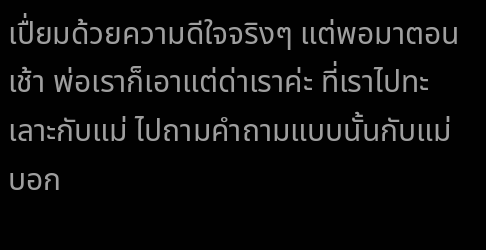เปื่ยมด้วยความดีใจจริงๆ แต่พอมาตอนเช้า พ่อเราก็เอาแต่ด่าเราค่ะ ที่เราไปทะเลาะกับแม่ ไปถามคำถามแบบนั้นกับแม่ บอก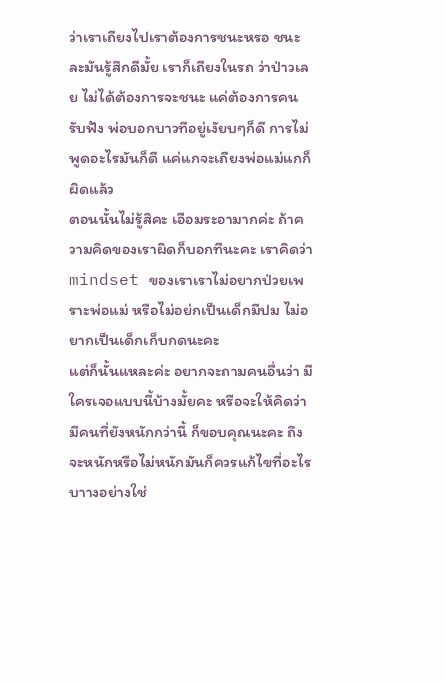ว่าเราเถียงไปเราต้องการชนะหรอ ชนะละมันรู้สึกดีมั้ย เราก็เถียงในรถ ว่าป่าวเลย ไม่ได้ต้องการจะชนะ แค่ต้องการคนรับฟัง พ่อบอกบาวทีอยู่เงัยบๆก็ดี การไม่พูดอะไรมันก็ดี แค่แกจะเถียงพ่อแม่แกก็ผิดแล้ว
ตอนนั้นไม่รู้สิคะ เอือมระอามากค่ะ ถ้าความคิดของเราผิดก็บอกทีนะคะ เราคิดว่า mindset ของเราเราไม่อยากป่วยเพราะพ่อแม่ หรือไม่อย่กเป็นเด็กมีปม ไม่อยากเป็นเด็กเก็บกดนะคะ
แต่ก็นั้นแหละค่ะ อยากจะถามคนอื่นว่า มีใครเจอแบบนี้บ้างมั้ยคะ หรือจะให้คิดว่ามีคนที่ยังหนักกว่านี้ ก็ขอบคุณนะคะ ถึงจะหนักหรือไม่หนักมันก็ควรแก้ไขที่อะไรบาางอย่างใช่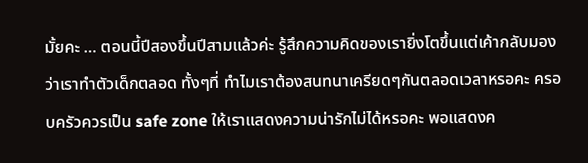มั้ยคะ … ตอนนี้ปีสองขึ้นปีสามแล้วค่ะ รู้สึกความคิดของเรายิ่งโตขึ้นแต่เค้ากลับมองว่าเราทำตัวเด็กตลอด ทั้งๆที่ ทำไมเราต้องสนทนาเครียดๆกันตลอดเวลาหรอคะ ครอบครัวควรเป็น safe zone ให้เราแสดงความน่ารักไม่ได้หรอคะ พอแสดงค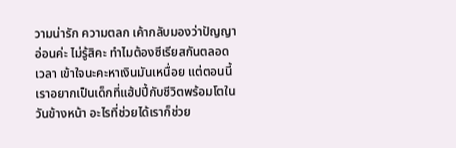วามน่ารัก ความตลก เค้ากลับมองว่าปัญญาอ่อนค่ะ ไม่รู้สิคะ ทำไมต้องซีเรียสกันตลอดเวลา เข้าใจนะคะหาเงินมันเหนื่อย แต่ตอนนี้เราอยากเป็นเด็กที่แฮ้ปปี้กับชีวิตพร้อมโตในวันข้างหน้า อะไรที่ช่วยได้เราก็ช่วย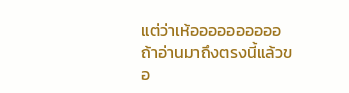แต่ว่าเห้ออออออออออ ถ้าอ่านมาถึงตรงนี้แล้วขอ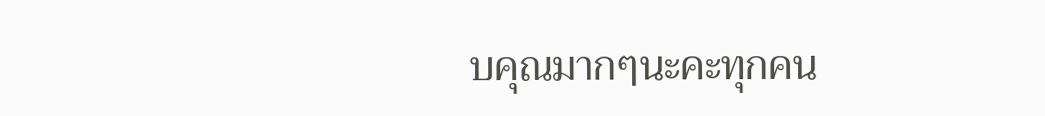บคุณมากๆนะคะทุกคน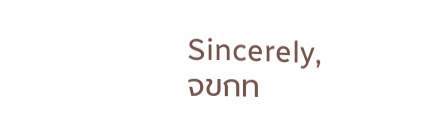Sincerely,
จขกท